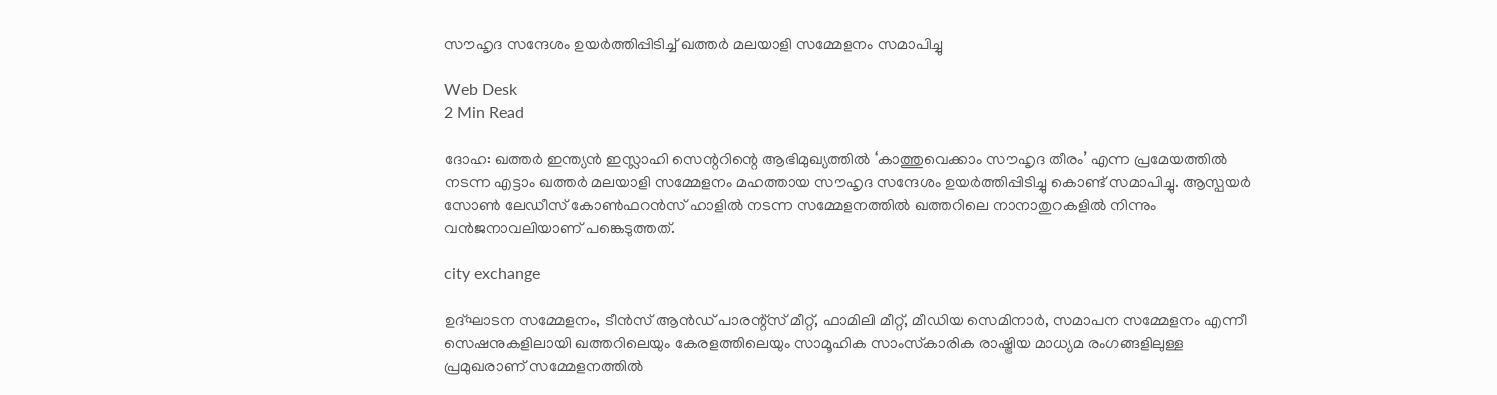സൗഹൃദ സന്ദേശം ഉയര്‍ത്തിപ്പിടിച്ച് ഖത്തര്‍ മലയാളി സമ്മേളനം സമാപിച്ചു

Web Desk
2 Min Read

ദോഹ: ഖത്തര്‍ ഇന്ത്യന്‍ ഇസ്ലാഹി സെന്ററിന്റെ ആഭിമുഖ്യത്തില്‍ ‘കാത്തുവെക്കാം സൗഹൃദ തീരം’ എന്ന പ്രമേയത്തില്‍ നടന്ന എട്ടാം ഖത്തര്‍ മലയാളി സമ്മേളനം മഹത്തായ സൗഹൃദ സന്ദേശം ഉയര്‍ത്തിപ്പിടിച്ചു കൊണ്ട് സമാപിച്ചു. ആസ്പയര്‍ സോണ്‍ ലേഡീസ് കോണ്‍ഫറന്‍സ് ഹാളില്‍ നടന്ന സമ്മേളനത്തില്‍ ഖത്തറിലെ നാനാതുറകളില്‍ നിന്നും വന്‍ജനാവലിയാണ് പങ്കെടുത്തത്.

city exchange

ഉദ്ഘാടന സമ്മേളനം, ടീന്‍സ് ആന്‍ഡ് പാരന്റ്‌സ് മീറ്റ്, ഫാമിലി മീറ്റ്, മീഡിയ സെമിനാര്‍, സമാപന സമ്മേളനം എന്നീ സെഷനുകളിലായി ഖത്തറിലെയും കേരളത്തിലെയും സാമൂഹിക സാംസ്‌കാരിക രാഷ്ട്രിയ മാധ്യമ രംഗങ്ങളിലുള്ള പ്രമുഖരാണ് സമ്മേളനത്തില്‍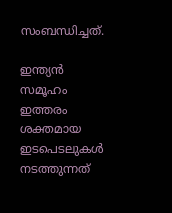സംബന്ധിച്ചത്.

ഇന്ത്യന്‍ സമൂഹം ഇത്തരം ശക്തമായ ഇടപെടലുകള്‍ നടത്തുന്നത്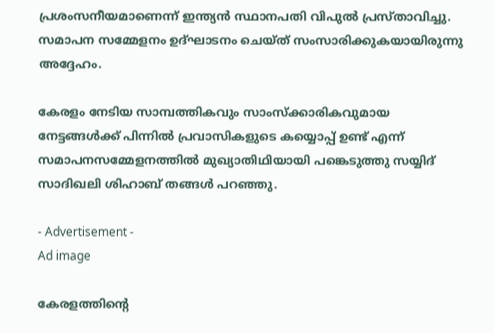പ്രശംസനീയമാണെന്ന് ഇന്ത്യന്‍ സ്ഥാനപതി വിപുല്‍ പ്രസ്താവിച്ചു. സമാപന സമ്മേളനം ഉദ്ഘാടനം ചെയ്ത് സംസാരിക്കുകയായിരുന്നു അദ്ദേഹം.

കേരളം നേടിയ സാമ്പത്തികവും സാംസ്‌ക്കാരികവുമായ നേട്ടങ്ങള്‍ക്ക് പിന്നില്‍ പ്രവാസികളുടെ കയ്യൊപ്പ് ഉണ്ട് എന്ന് സമാപനസമ്മേളനത്തില്‍ മുഖ്യാതിഥിയായി പങ്കെടുത്തു സയ്യിദ് സാദിഖലി ശിഹാബ് തങ്ങള്‍ പറഞ്ഞു.

- Advertisement -
Ad image

കേരളത്തിന്റെ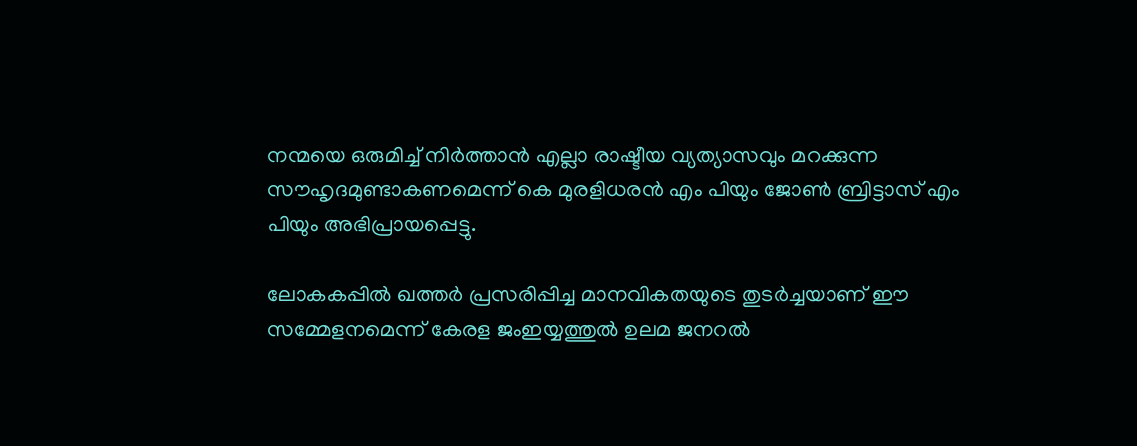നന്മയെ ഒരുമിച്ച് നിര്‍ത്താന്‍ എല്ലാ രാഷ്ടീയ വ്യത്യാസവും മറക്കുന്ന സൗഹൃദമുണ്ടാകണമെന്ന് കെ മുരളിധരന്‍ എം പിയും ജോണ്‍ ബ്രിട്ടാസ് എം പിയും അഭിപ്രായപ്പെട്ടു.

ലോകകപ്പില്‍ ഖത്തര്‍ പ്രസരിപ്പിച്ച മാനവികതയുടെ തുടര്‍ച്ചയാണ് ഈ സമ്മേളനമെന്ന് കേരള ജംഇയ്യത്തുല്‍ ഉലമ ജനറല്‍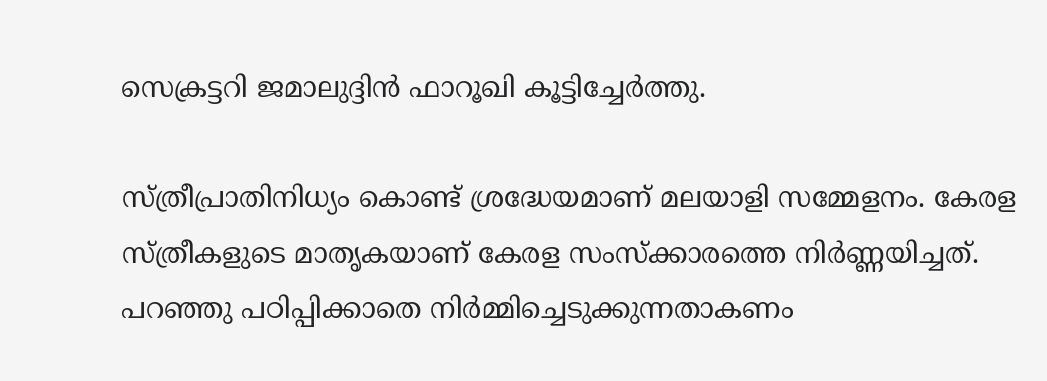സെക്രട്ടറി ജമാലുദ്ദിന്‍ ഫാറൂഖി കൂട്ടിച്ചേര്‍ത്തു.

സ്ത്രീപ്രാതിനിധ്യം കൊണ്ട് ശ്രദ്ധേയമാണ് മലയാളി സമ്മേളനം. കേരള സ്ത്രീകളുടെ മാതൃകയാണ് കേരള സംസ്‌ക്കാരത്തെ നിര്‍ണ്ണയിച്ചത്. പറഞ്ഞു പഠിപ്പിക്കാതെ നിര്‍മ്മിച്ചെടുക്കുന്നതാകണം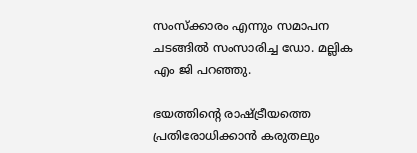സംസ്‌ക്കാരം എന്നും സമാപന ചടങ്ങില്‍ സംസാരിച്ച ഡോ. മല്ലിക എം ജി പറഞ്ഞു.

ഭയത്തിന്റെ രാഷ്ട്രീയത്തെ പ്രതിരോധിക്കാന്‍ കരുതലും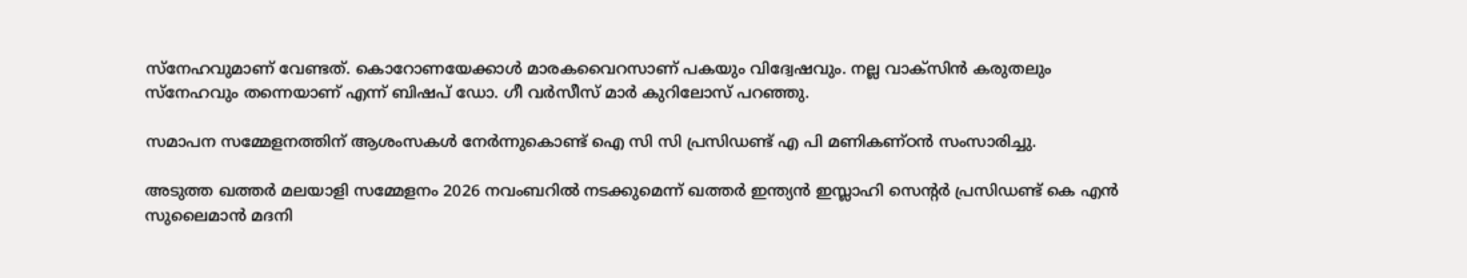സ്‌നേഹവുമാണ് വേണ്ടത്. കൊറോണയേക്കാള്‍ മാരകവൈറസാണ് പകയും വിദ്വേഷവും. നല്ല വാക്‌സിന്‍ കരുതലും സ്‌നേഹവും തന്നെയാണ് എന്ന് ബിഷപ് ഡോ. ഗീ വര്‍സീസ് മാര്‍ കുറിലോസ് പറഞ്ഞു.

സമാപന സമ്മേളനത്തിന് ആശംസകള്‍ നേര്‍ന്നുകൊണ്ട് ഐ സി സി പ്രസിഡണ്ട് എ പി മണികണ്ഠന്‍ സംസാരിച്ചു.

അടുത്ത ഖത്തര്‍ മലയാളി സമ്മേളനം 2026 നവംബറില്‍ നടക്കുമെന്ന് ഖത്തര്‍ ഇന്ത്യന്‍ ഇസ്ലാഹി സെന്റര്‍ പ്രസിഡണ്ട് കെ എന്‍ സുലൈമാന്‍ മദനി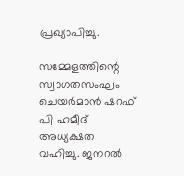പ്രഖ്യാപിച്ചു.

സമ്മേളത്തിന്റെ സ്വാഗതസംഘം ചെയര്‍മാന്‍ ഷറഫ് പി ഹമീദ് അധ്യക്ഷത വഹിച്ചു. ജനറല്‍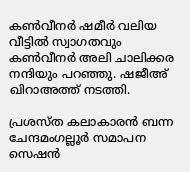കണ്‍വീനര്‍ ഷമീര്‍ വലിയ വീട്ടില്‍ സ്വാഗതവും കണ്‍വീനര്‍ അലി ചാലിക്കര നന്ദിയും പറഞ്ഞു. ഷജീഅ് ഖിറാഅത്ത് നടത്തി.

പ്രശസ്ത കലാകാരന്‍ ബന്ന ചേന്ദമംഗല്ലൂര്‍ സമാപന സെഷന്‍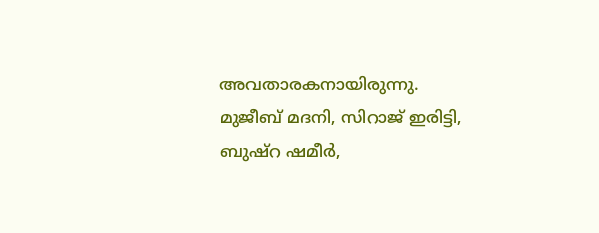അവതാരകനായിരുന്നു. മുജീബ് മദനി, സിറാജ് ഇരിട്ടി, ബുഷ്റ ഷമീര്‍,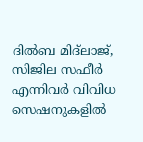ദില്‍ബ മിദ്‌ലാജ്, സിജില സഫീര്‍ എന്നിവര്‍ വിവിധ സെഷനുകളില്‍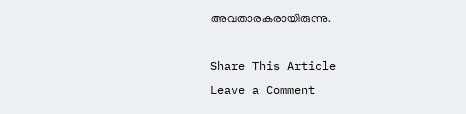അവതാരകരായിരുന്നു.

Share This Article
Leave a Comment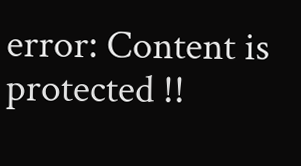error: Content is protected !!